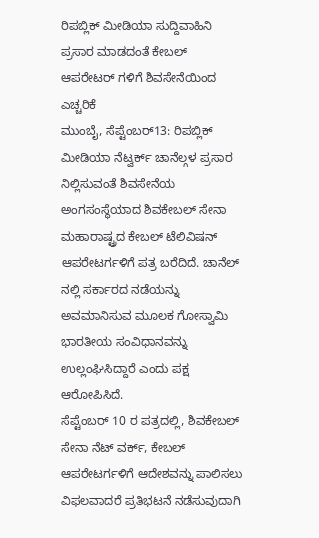ರಿಪಬ್ಲಿಕ್ ಮೀಡಿಯಾ ಸುದ್ದಿವಾಹಿನಿ ಪ್ರಸಾರ ಮಾಡದಂತೆ ಕೇಬಲ್ ಆಪರೇಟರ್ ಗಳಿಗೆ ಶಿವಸೇನೆಯಿಂದ ಎಚ್ಚರಿಕೆ
ಮುಂಬೈ, ಸೆಪ್ಟೆಂಬರ್13: ರಿಪಬ್ಲಿಕ್ ಮೀಡಿಯಾ ನೆಟ್ವರ್ಕ್ ಚಾನೆಲ್ಗಳ ಪ್ರಸಾರ ನಿಲ್ಲಿಸುವಂತೆ ಶಿವಸೇನೆಯ ಅಂಗಸಂಸ್ಥೆಯಾದ ಶಿವಕೇಬಲ್ ಸೇನಾ ಮಹಾರಾಷ್ಟ್ರದ ಕೇಬಲ್ ಟೆಲಿವಿಷನ್ ಆಪರೇಟರ್ಗಳಿಗೆ ಪತ್ರ ಬರೆದಿದೆ. ಚಾನೆಲ್ ನಲ್ಲಿ ಸರ್ಕಾರದ ನಡೆಯನ್ನು ಅವಮಾನಿಸುವ ಮೂಲಕ ಗೋಸ್ವಾಮಿ ಭಾರತೀಯ ಸಂವಿಧಾನವನ್ನು ಉಲ್ಲಂಘಿಸಿದ್ದಾರೆ ಎಂದು ಪಕ್ಷ ಆರೋಪಿಸಿದೆ.
ಸೆಪ್ಟೆಂಬರ್ 10 ರ ಪತ್ರದಲ್ಲಿ, ಶಿವಕೇಬಲ್ ಸೇನಾ ನೆಟ್ ವರ್ಕ್, ಕೇಬಲ್ ಆಪರೇಟರ್ಗಳಿಗೆ ಆದೇಶವನ್ನು ಪಾಲಿಸಲು ವಿಫಲವಾದರೆ ಪ್ರತಿಭಟನೆ ನಡೆಸುವುದಾಗಿ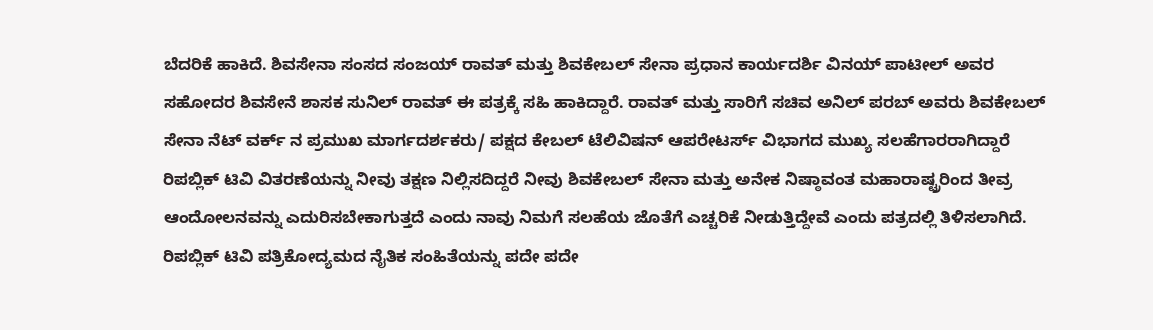ಬೆದರಿಕೆ ಹಾಕಿದೆ. ಶಿವಸೇನಾ ಸಂಸದ ಸಂಜಯ್ ರಾವತ್ ಮತ್ತು ಶಿವಕೇಬಲ್ ಸೇನಾ ಪ್ರಧಾನ ಕಾರ್ಯದರ್ಶಿ ವಿನಯ್ ಪಾಟೀಲ್ ಅವರ ಸಹೋದರ ಶಿವಸೇನೆ ಶಾಸಕ ಸುನಿಲ್ ರಾವತ್ ಈ ಪತ್ರಕ್ಕೆ ಸಹಿ ಹಾಕಿದ್ದಾರೆ. ರಾವತ್ ಮತ್ತು ಸಾರಿಗೆ ಸಚಿವ ಅನಿಲ್ ಪರಬ್ ಅವರು ಶಿವಕೇಬಲ್ ಸೇನಾ ನೆಟ್ ವರ್ಕ್ ನ ಪ್ರಮುಖ ಮಾರ್ಗದರ್ಶಕರು/ ಪಕ್ಷದ ಕೇಬಲ್ ಟೆಲಿವಿಷನ್ ಆಪರೇಟರ್ಸ್ ವಿಭಾಗದ ಮುಖ್ಯ ಸಲಹೆಗಾರರಾಗಿದ್ದಾರೆ
ರಿಪಬ್ಲಿಕ್ ಟಿವಿ ವಿತರಣೆಯನ್ನು ನೀವು ತಕ್ಷಣ ನಿಲ್ಲಿಸದಿದ್ದರೆ ನೀವು ಶಿವಕೇಬಲ್ ಸೇನಾ ಮತ್ತು ಅನೇಕ ನಿಷ್ಠಾವಂತ ಮಹಾರಾಷ್ಟ್ರರಿಂದ ತೀವ್ರ ಆಂದೋಲನವನ್ನು ಎದುರಿಸಬೇಕಾಗುತ್ತದೆ ಎಂದು ನಾವು ನಿಮಗೆ ಸಲಹೆಯ ಜೊತೆಗೆ ಎಚ್ಚರಿಕೆ ನೀಡುತ್ತಿದ್ದೇವೆ ಎಂದು ಪತ್ರದಲ್ಲಿ ತಿಳಿಸಲಾಗಿದೆ.
ರಿಪಬ್ಲಿಕ್ ಟಿವಿ ಪತ್ರಿಕೋದ್ಯಮದ ನೈತಿಕ ಸಂಹಿತೆಯನ್ನು ಪದೇ ಪದೇ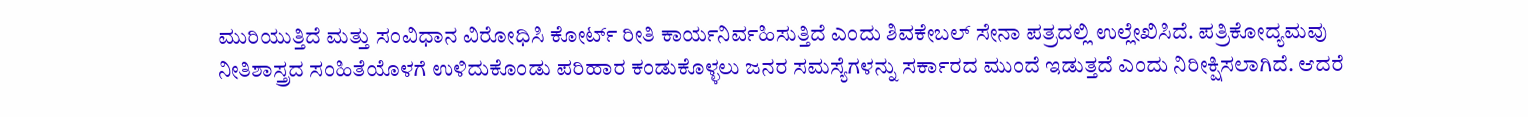ಮುರಿಯುತ್ತಿದೆ ಮತ್ತು ಸಂವಿಧಾನ ವಿರೋಧಿಸಿ ಕೋರ್ಟ್ ರೀತಿ ಕಾರ್ಯನಿರ್ವಹಿಸುತ್ತಿದೆ ಎಂದು ಶಿವಕೇಬಲ್ ಸೇನಾ ಪತ್ರದಲ್ಲಿ ಉಲ್ಲೇಖಿಸಿದೆ. ಪತ್ರಿಕೋದ್ಯಮವು ನೀತಿಶಾಸ್ತ್ರದ ಸಂಹಿತೆಯೊಳಗೆ ಉಳಿದುಕೊಂಡು ಪರಿಹಾರ ಕಂಡುಕೊಳ್ಳಲು ಜನರ ಸಮಸ್ಯೆಗಳನ್ನು ಸರ್ಕಾರದ ಮುಂದೆ ಇಡುತ್ತದೆ ಎಂದು ನಿರೀಕ್ಷಿಸಲಾಗಿದೆ. ಆದರೆ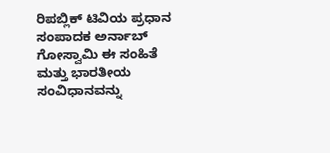ರಿಪಬ್ಲಿಕ್ ಟಿವಿಯ ಪ್ರಧಾನ ಸಂಪಾದಕ ಅರ್ನಾಬ್ ಗೋಸ್ವಾಮಿ ಈ ಸಂಹಿತೆ ಮತ್ತು ಭಾರತೀಯ ಸಂವಿಧಾನವನ್ನು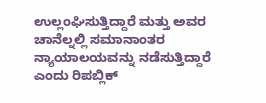ಉಲ್ಲಂಘಿಸುತ್ತಿದ್ದಾರೆ ಮತ್ತು ಅವರ ಚಾನೆಲ್ನಲ್ಲಿ ಸಮಾನಾಂತರ ನ್ಯಾಯಾಲಯವನ್ನು ನಡೆಸುತ್ತಿದ್ದಾರೆ ಎಂದು ರಿಪಬ್ಲಿಕ್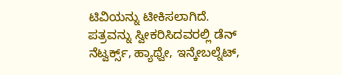ಟಿವಿಯನ್ನು ಟೀಕಿಸಲಾಗಿದೆ.
ಪತ್ರವನ್ನು ಸ್ವೀಕರಿಸಿದವರಲ್ಲಿ ಡೆನ್ ನೆಟ್ವರ್ಕ್ಸ್, ಹ್ಯಾಥ್ವೇ, ಇನ್ಕೇಬಲ್ನೆಟ್,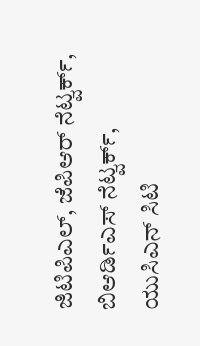ಜಿಟಿಪಿಎಲ್, ಜೆಪಿಆರ್ ನೆಟ್ವರ್ಕ್, ಬಿಆರ್ಡಿಎಸ್ ನೆಟ್ವರ್ಕ್, ಯುಸಿಎನ್ ಸಿಟಿ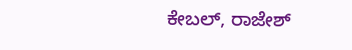ಕೇಬಲ್, ರಾಜೇಶ್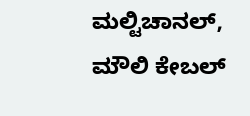ಮಲ್ಟಿಚಾನಲ್, ಮೌಲಿ ಕೇಬಲ್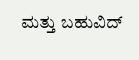ಮತ್ತು ಬಹುವಿದ್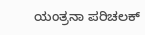ಯಂತ್ರನಾ ಪರಿಚಲಕ್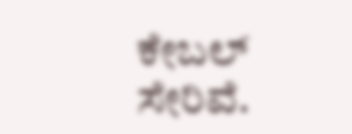ಕೇಬಲ್ ಸೇರಿವೆ.